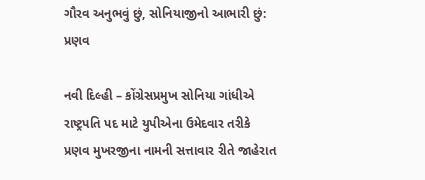ગૌરવ અનુભવું છું, સોનિયાજીનો આભારી છું: પ્રણવ

નવી દિલ્હી – કોંગ્રેસપ્રમુખ સોનિયા ગાંધીએ રાષ્ટ્રપતિ પદ માટે યુપીએના ઉમેદવાર તરીકે પ્રણવ મુખરજીના નામની સત્તાવાર રીતે જાહેરાત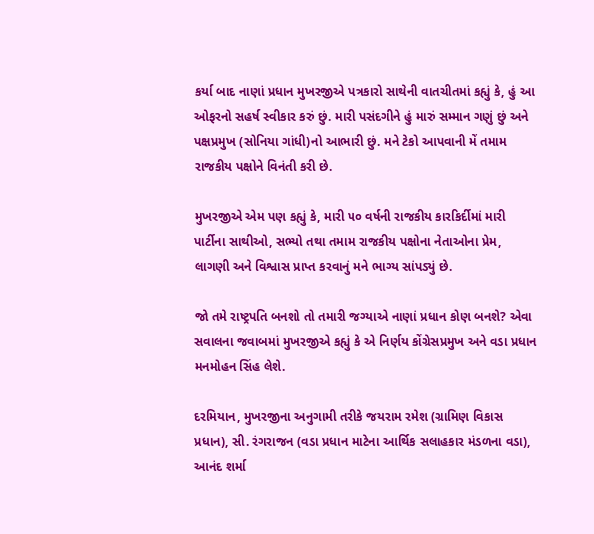કર્યા બાદ નાણાં પ્રધાન મુખરજીએ પત્રકારો સાથેની વાતચીતમાં કહ્યું કે, હું આ ઓફરનો સહર્ષ સ્વીકાર કરું છું. મારી પસંદગીને હું મારું સમ્માન ગણું છું અને પક્ષપ્રમુખ (સોનિયા ગાંધી)નો આભારી છું. મને ટેકો આપવાની મેં તમામ રાજકીય પક્ષોને વિનંતી કરી છે.

મુખરજીએ એમ પણ કહ્યું કે, મારી ૫૦ વર્ષની રાજકીય કારકિર્દીમાં મારી પાર્ટીના સાથીઓ, સભ્યો તથા તમામ રાજકીય પક્ષોના નેતાઓના પ્રેમ, લાગણી અને વિશ્વાસ પ્રાપ્ત કરવાનું મને ભાગ્ય સાંપડ્યું છે.

જો તમે રાષ્ટ્રપતિ બનશો તો તમારી જગ્યાએ નાણાં પ્રધાન કોણ બનશે? એવા સવાલના જવાબમાં મુખરજીએ કહ્યું કે એ નિર્ણય કોંગ્રેસપ્રમુખ અને વડા પ્રધાન મનમોહન સિંહ લેશે.

દરમિયાન, મુખરજીના અનુગામી તરીકે જયરામ રમેશ (ગ્રામિણ વિકાસ પ્રધાન), સી. રંગરાજન (વડા પ્રધાન માટેના આર્થિક સલાહકાર મંડળના વડા), આનંદ શર્મા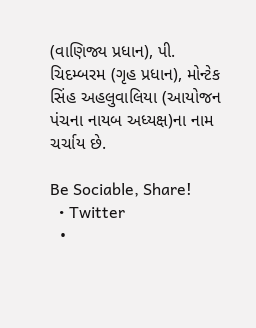(વાણિજ્ય પ્રધાન), પી. ચિદમ્બરમ (ગૃહ પ્રધાન), મોન્ટેક સિંહ અહલુવાલિયા (આયોજન પંચના નાયબ અધ્યક્ષ)ના નામ ચર્ચાય છે.

Be Sociable, Share!
  • Twitter
  •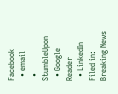Facebook
  • email
  • StumbleUpon
  • Google Reader
  • LinkedIn
Filed in: Breaking News